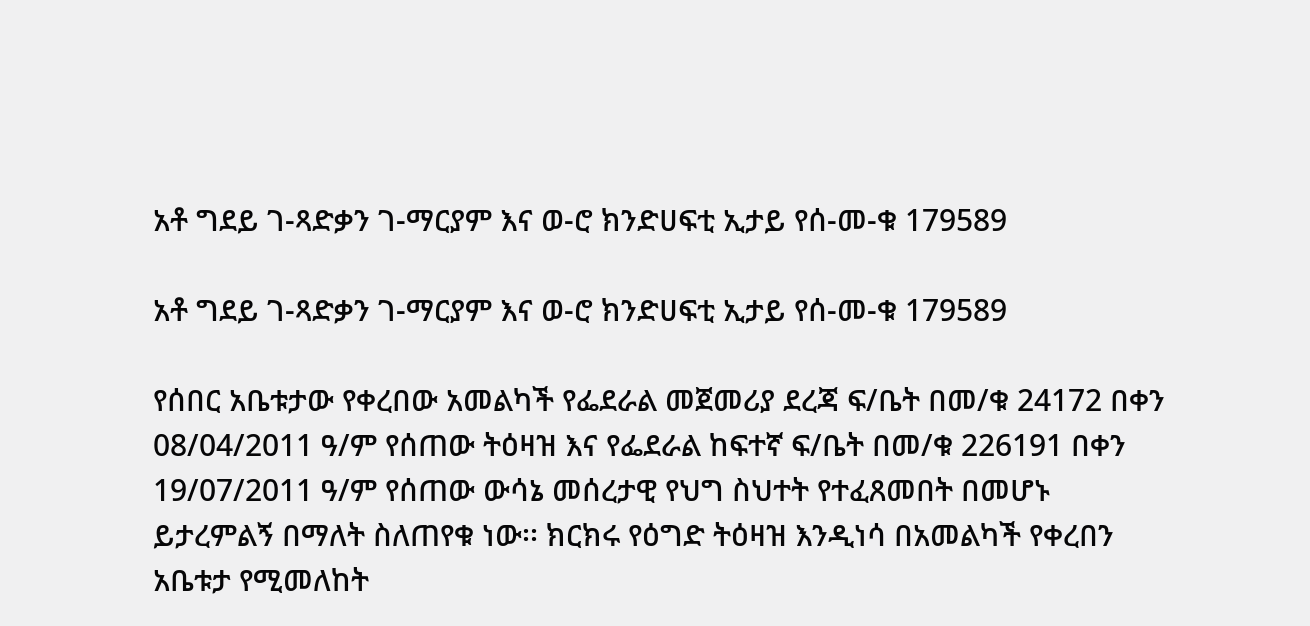አቶ ግደይ ገ-ጻድቃን ገ-ማርያም እና ወ-ሮ ክንድሀፍቲ ኢታይ የሰ-መ-ቁ 179589

አቶ ግደይ ገ-ጻድቃን ገ-ማርያም እና ወ-ሮ ክንድሀፍቲ ኢታይ የሰ-መ-ቁ 179589

የሰበር አቤቱታው የቀረበው አመልካች የፌደራል መጀመሪያ ደረጃ ፍ/ቤት በመ/ቁ 24172 በቀን 08/04/2011 ዓ/ም የሰጠው ትዕዛዝ እና የፌደራል ከፍተኛ ፍ/ቤት በመ/ቁ 226191 በቀን 19/07/2011 ዓ/ም የሰጠው ውሳኔ መሰረታዊ የህግ ስህተት የተፈጸመበት በመሆኑ ይታረምልኝ በማለት ስለጠየቁ ነው፡፡ ክርክሩ የዕግድ ትዕዛዝ እንዲነሳ በአመልካች የቀረበን አቤቱታ የሚመለከት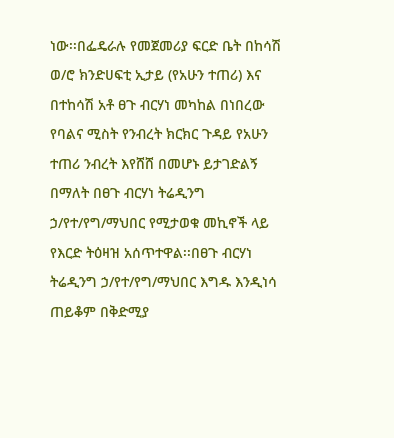ነው፡፡በፌዴራሉ የመጀመሪያ ፍርድ ቤት በከሳሽ ወ/ሮ ክንድሀፍቲ ኢታይ (የአሁን ተጠሪ) እና በተከሳሽ አቶ ፀጉ ብርሃነ መካከል በነበረው የባልና ሚስት የንብረት ክርክር ጉዳይ የአሁን ተጠሪ ንብረት እየሸሸ በመሆኑ ይታገድልኝ በማለት በፀጉ ብርሃነ ትሬዲንግ ኃ/የተ/የግ/ማህበር የሚታወቁ መኪኖች ላይ የእርድ ትዕዛዝ አሰጥተዋል፡፡በፀጉ ብርሃነ ትሬዲንግ ኃ/የተ/የግ/ማህበር እግዱ እንዲነሳ ጠይቆም በቅድሚያ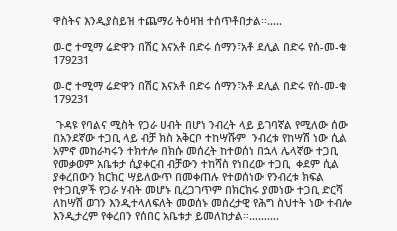ዋስትና እንዲያስይዝ ተጨማሪ ትዕዛዝ ተሰጥቶበታል፡፡…..

ወ-ሮ ተሚማ ሬድዋን በሽር እናአቶ በድሩ ሰማን፣አቶ ደሊል በድሩ የሰ-መ-ቁ 179231

ወ-ሮ ተሚማ ሬድዋን በሽር እናአቶ በድሩ ሰማን፣አቶ ደሊል በድሩ የሰ-መ-ቁ 179231

 ጉዳዩ የባልና ሚስት የጋራ ሀብት በሆነ ንብረት ላይ ይገባኛል የሚለው ሰው በአንደኛው ተጋቢ ላይ ብቻ ክስ አቅርቦ ተከሣሹም  ንብረቱ የከሣሽ ነው ሲል አምኖ መከራካሩን ተክተሎ በክሱ መሰረት ከተወሰነ በኋላ ሌላኛው ተጋቢ የመቃወም አቤቱታ ሲያቀርብ ብቻውን ተከሻስ የነበረው ተጋቢ  ቀደም ሲል ያቀረበውን ክርክር ሣይለውጥ በመቀጠሉ የተወሰነው የንብረቱ ክፍል የተጋቢዎች የጋራ ሃብት መሆኑ ቢረጋገጥም በክርክሩ ያመነው ተጋቢ ድርሻ ለከሣሽ ወገን እንዲተላለፍለት መወሰኑ መሰረታዊ የሕግ ስህተት ነው ተብሎ እንዲታረም የቀረበን የሰበር አቤቱታ ይመለከታል፡፡……….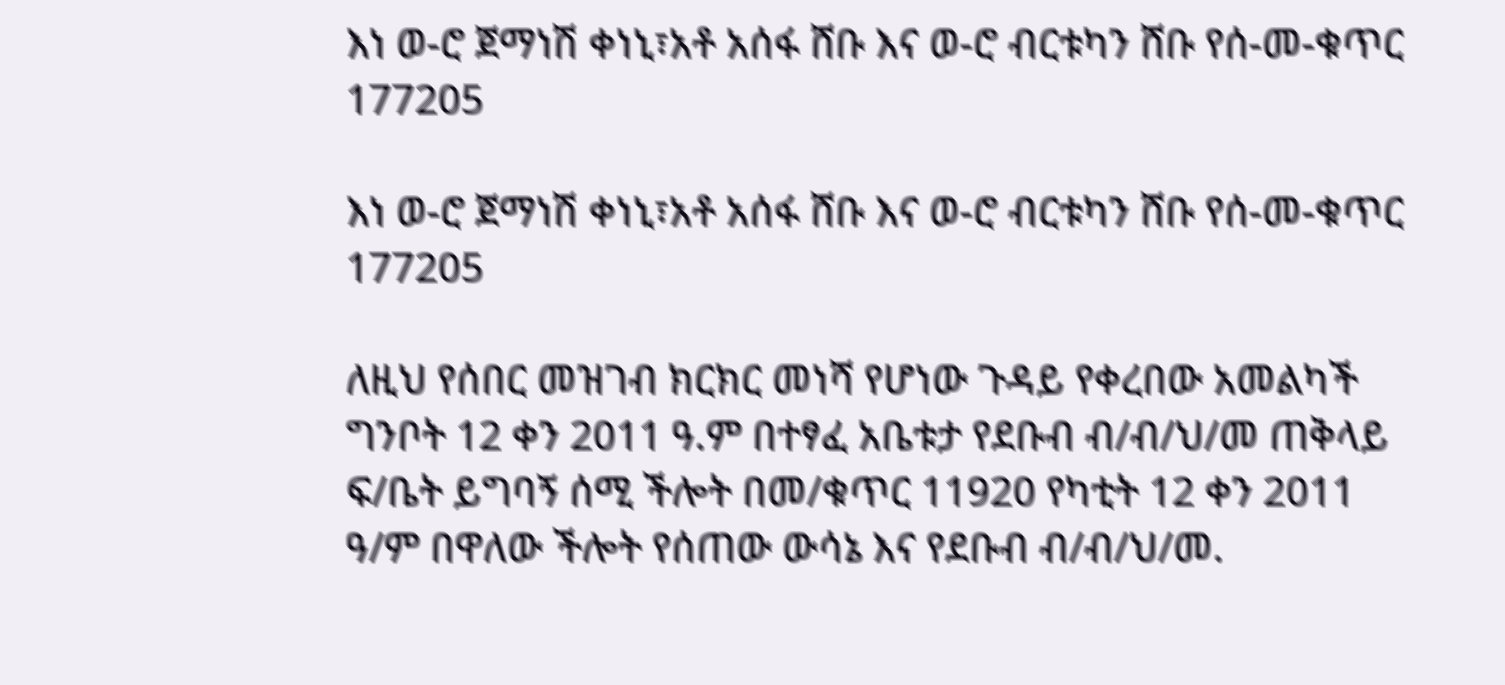እነ ወ-ሮ ጀማነሽ ቀነኒ፣አቶ አሰፋ ሸቡ እና ወ-ሮ ብርቱካን ሸቡ የሰ-መ-ቁጥር 177205

እነ ወ-ሮ ጀማነሽ ቀነኒ፣አቶ አሰፋ ሸቡ እና ወ-ሮ ብርቱካን ሸቡ የሰ-መ-ቁጥር 177205

ለዚህ የሰበር መዝገብ ክርክር መነሻ የሆነው ጉዳይ የቀረበው አመልካች ግንቦት 12 ቀን 2011 ዓ.ም በተፃፈ አቤቱታ የደቡብ ብ/ብ/ህ/መ ጠቅላይ ፍ/ቤት ይግባኝ ሰሚ ችሎት በመ/ቁጥር 11920 የካቲት 12 ቀን 2011 ዓ/ም በዋለው ችሎት የሰጠው ውሳኔ እና የደቡብ ብ/ብ/ህ/መ.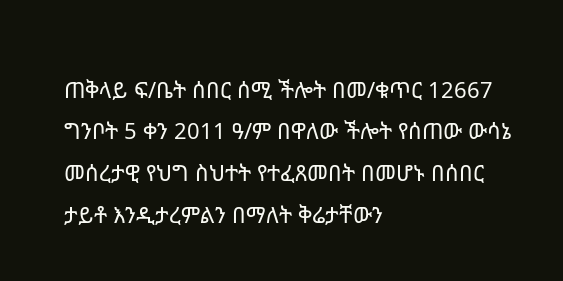ጠቅላይ ፍ/ቤት ሰበር ሰሚ ችሎት በመ/ቁጥር 12667 ግንቦት 5 ቀን 2011 ዓ/ም በዋለው ችሎት የሰጠው ውሳኔ መሰረታዊ የህግ ስህተት የተፈጸመበት በመሆኑ በሰበር ታይቶ እንዲታረምልን በማለት ቅሬታቸውን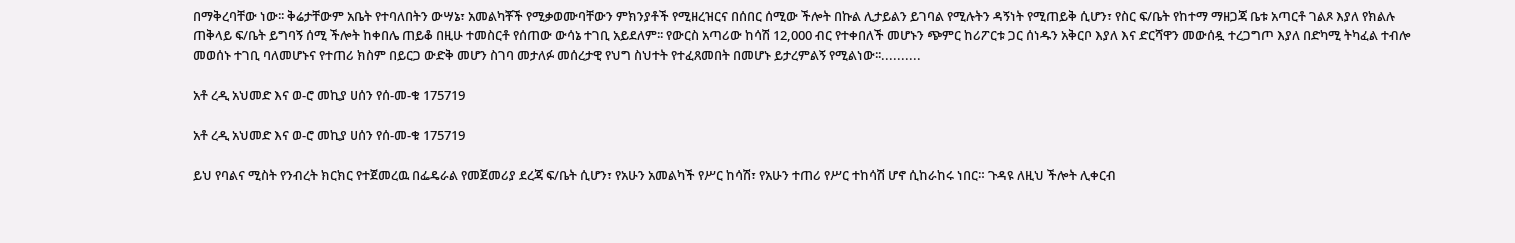በማቅረባቸው ነው፡፡ ቅሬታቸውም አቤት የተባለበትን ውሣኔ፣ አመልካቾች የሚቃወሙባቸውን ምክንያቶች የሚዘረዝርና በሰበር ሰሚው ችሎት በኩል ሊታይልን ይገባል የሚሉትን ዳኝነት የሚጠይቅ ሲሆን፣ የስር ፍ/ቤት የከተማ ማዘጋጃ ቤቱ አጣርቶ ገልጾ እያለ የክልሉ ጠቅላይ ፍ/ቤት ይግባኝ ሰሚ ችሎት ከቀበሌ ጠይቆ በዚሁ ተመስርቶ የሰጠው ውሳኔ ተገቢ አይደለም፡፡ የውርስ አጣሪው ከሳሽ 12,000 ብር የተቀበለች መሆኑን ጭምር ከሪፖርቱ ጋር ሰነዱን አቅርቦ እያለ እና ድርሻዋን መውሰዷ ተረጋግጦ እያለ በድካሚ ትካፈል ተብሎ መወሰኑ ተገቢ ባለመሆኑና የተጠሪ ክስም በይርጋ ውድቅ መሆን ስገባ መታለፉ መሰረታዊ የህግ ስህተት የተፈጸመበት በመሆኑ ይታረምልኝ የሚልነው፡፡..........

አቶ ረዲ አህመድ እና ወ-ሮ መኪያ ሀሰን የሰ-መ-ቁ 175719

አቶ ረዲ አህመድ እና ወ-ሮ መኪያ ሀሰን የሰ-መ-ቁ 175719

ይህ የባልና ሚስት የንብረት ክርክር የተጀመረዉ በፌዴራል የመጀመሪያ ደረጃ ፍ/ቤት ሲሆን፣ የአሁን አመልካች የሥር ከሳሽ፣ የአሁን ተጠሪ የሥር ተከሳሽ ሆኖ ሲከራከሩ ነበር። ጉዳዩ ለዚህ ችሎት ሊቀርብ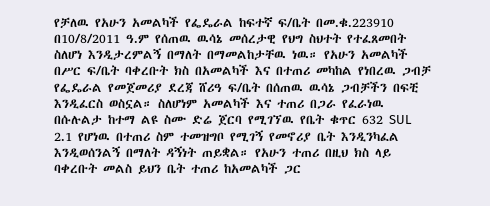የቻለዉ የአሁን አመልካች የፌዴራል ከፍተኛ ፍ/ቤት በመ.ቁ.223910 በ10/8/2011 ዓ.ም የሰጠዉ ዉሳኔ መሰረታዊ የህግ ስህተት የተፈጸመበት ስለሆነ እንዲታረምልኝ በማለት በማመልከታቸዉ ነዉ። የአሁን አመልካች በሥር ፍ/ቤት ባቀረቡት ክስ በአመልካች እና በተጠሪ መካከል የነበረዉ ጋብቻ የፌዴራል የመጀመሪያ ደረጃ ሸሪዓ ፍ/ቤት በሰጠዉ ዉሳኔ ጋብቻችን በፍቺ እንዲፈርስ ወስኗል። ስለሆነም አመልካች እና ተጠሪ በጋራ የፈራነዉ በሱሉልታ ከተማ ልዩ ስሙ ድሬ ጀርባ የሚገኘዉ የቤት ቁጥር 632 SUL 2.1 የሆነዉ በተጠሪ ስም ተመዝግቦ የሚገኝ የመኖሪያ ቤት እንዲንካፈል እንዲወሰንልኝ በማለት ዳኝነት ጠይቋል። የአሁን ተጠሪ በዚህ ክስ ላይ ባቀረቡት መልስ ይህን ቤት ተጠሪ ከአመልካች ጋር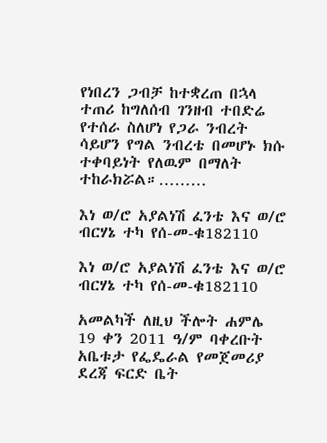የነበረን ጋብቻ ከተቋረጠ በኋላ ተጠሪ ከግለሰብ ገንዘብ ተበድሬ የተሰራ ስለሆነ የጋራ ንብረት ሳይሆን የግል ንብረቴ በመሆኑ ክሱ ተቀባይነት የለዉም በማለት ተከራክሯል።………

እነ ወ/ሮ አያልነሽ ፈንቴ እና ወ/ሮ ብርሃኔ ተካ የሰ-መ-ቁ182110

እነ ወ/ሮ አያልነሽ ፈንቴ እና ወ/ሮ ብርሃኔ ተካ የሰ-መ-ቁ182110

አመልካች ለዚህ ችሎት ሐምሌ 19 ቀን 2011 ዓ/ም ባቀረቡት አቤቱታ የፌዴራል የመጀመሪያ ደረጃ ፍርድ ቤት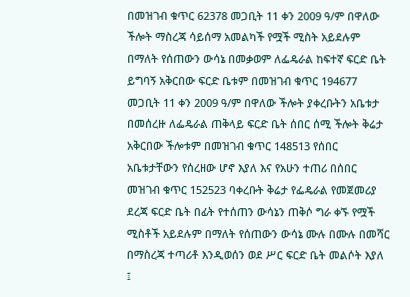በመዝገብ ቁጥር 62378 መጋቢት 11 ቀን 2009 ዓ/ም በዋለው ችሎት ማስረጃ ሳይሰማ አመልካች የሟች ሚስት አይደሉም በማለት የሰጠውን ውሳኔ በመቃወም ለፌዴራል ከፍተኛ ፍርድ ቤት ይግባኝ አቅርበው ፍርድ ቤቱም በመዝገብ ቁጥር 194677 መጋቢት 11 ቀን 2009 ዓ/ም በዋለው ችሎት ያቀረቡትን አቤቱታ በመሰረዙ ለፌዴራል ጠቅላይ ፍርድ ቤት ሰበር ሰሚ ችሎት ቅሬታ አቅርበው ችሎቱም በመዝገብ ቁጥር 148513 የሰበር አቤቱታቸውን የሰረዘው ሆኖ እያለ እና የአሁን ተጠሪ በሰበር መዝገብ ቁጥር 152523 ባቀረቡት ቅሬታ የፌዴራል የመጀመሪያ ደረጃ ፍርድ ቤት በፊት የተሰጠን ውሳኔን ጠቅሶ ግራ ቀኙ የሟች ሚስቶች አይደሉም በማለት የሰጠውን ውሳኔ ሙሉ በሙሉ በመሻር በማስረጃ ተጣሪቶ እንዲወሰን ወደ ሥር ፍርድ ቤት መልሶት እያለ ፤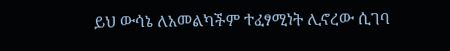ይህ ውሳኔ ለአመልካችም ተፈፃሚነት ሊኖረው ሲገባ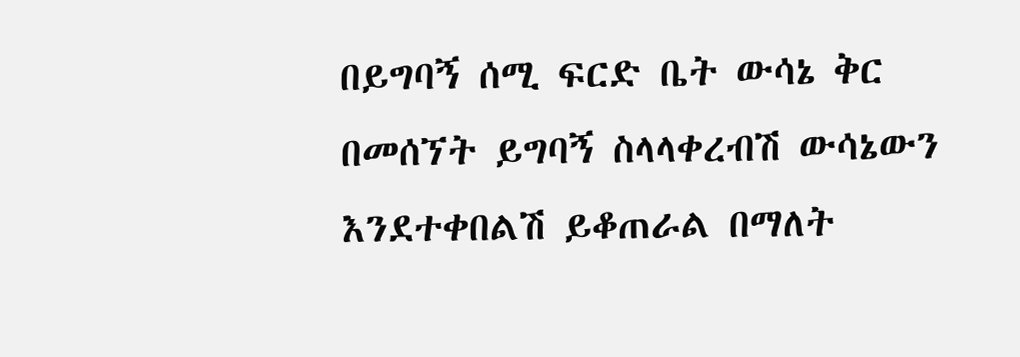በይግባኝ ሰሚ ፍርድ ቤት ውሳኔ ቅር በመሰኘት ይግባኝ ስላላቀረብሽ ውሳኔውን እንደተቀበልሽ ይቆጠራል በማለት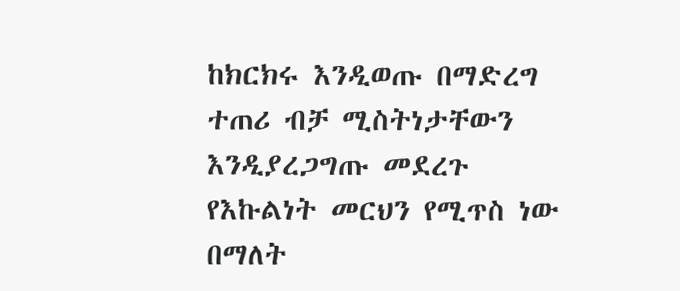ከክርክሩ እንዲወጡ በማድረግ ተጠሪ ብቻ ሚስትነታቸውን እንዲያረጋግጡ መደረጉ የእኩልነት መርህን የሚጥስ ነው በማለት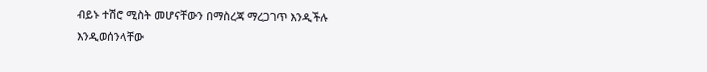ብይኑ ተሽሮ ሚስት መሆናቸውን በማስረጃ ማረጋገጥ እንዲችሉ እንዲወሰንላቸው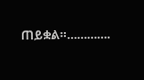ጠይቋል።………….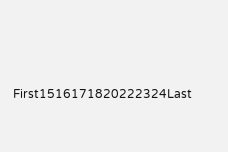First1516171820222324Last